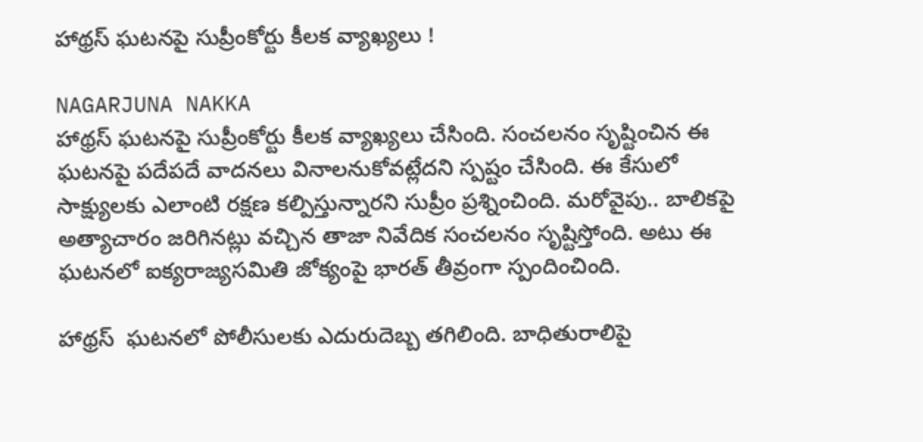హాథ్రస్‌ ఘటనపై సుప్రీంకోర్టు కీలక వ్యాఖ్యలు !

NAGARJUNA NAKKA
హాథ్రస్‌ ఘటనపై సుప్రీంకోర్టు కీలక వ్యాఖ్యలు చేసింది. సంచలనం సృష్టించిన ఈ ఘటనపై పదేపదే వాదనలు వినాలనుకోవట్లేదని స్పష్టం చేసింది. ఈ కేసులో సాక్ష్యులకు ఎలాంటి రక్షణ కల్పిస్తున్నారని సుప్రీం ప్రశ్నించింది. మరోవైపు.. బాలికపై అత్యాచారం జరిగినట్లు వచ్చిన తాజా నివేదిక సంచలనం సృష్టిస్తోంది. అటు ఈ ఘటనలో ఐక్యరాజ్యసమితి జోక్యంపై భారత్‌ తీవ్రంగా స్పందించింది.

హాథ్రస్‌  ఘటనలో పోలీసులకు ఎదురుదెబ్బ తగిలింది. బాధితురాలిపై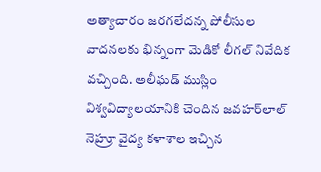అత్యాచారం జరగలేదన్న పోలీసుల వాదనలకు భిన్నంగా మెడికో లీగల్‌ నివేదిక వచ్చింది. అలీఘడ్‌ ముస్లిం విశ్వవిద్యాలయానికి చెందిన జవహర్‌లాల్‌ నెహ్రూ వైద్య కళాశాల ఇచ్చిన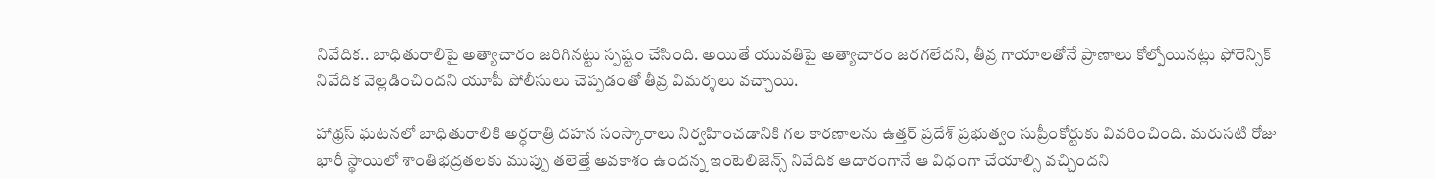నివేదిక.. బాధితురాలిపై అత్యాచారం జరిగినట్టు స్పష్టం చేసింది. అయితే యువతిపై అత్యాచారం జరగలేదని, తీవ్ర గాయాలతోనే ప్రాణాలు కోల్పోయినట్లు ఫోరెన్సిక్‌ నివేదిక వెల్లడించిందని యూపీ పోలీసులు చెప్పడంతో తీవ్ర విమర్శలు వచ్చాయి.

హాథ్రస్‌ ఘటనలో బాధితురాలికి అర్ధరాత్రి దహన సంస్కారాలు నిర్వహించడానికి గల కారణాలను ఉత్తర్‌ ప్రదేశ్‌ ప్రభుత్వం సుప్రీంకోర్టుకు వివరించింది. మరుసటి రోజు భారీ స్థాయిలో శాంతిభద్రతలకు ముప్పు తలెత్తే అవకాశం ఉందన్న ఇంటెలిజెన్స్‌ నివేదిక ఆదారంగానే ఆ విధంగా చేయాల్సి వచ్చిందని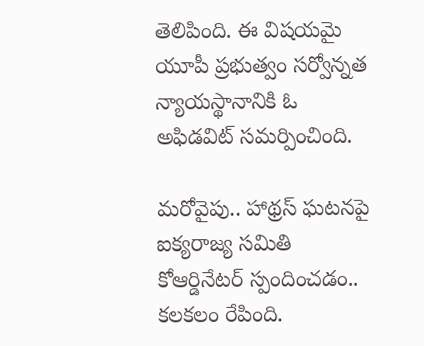తెలిపింది. ఈ విషయమై యూపీ ప్రభుత్వం సర్వోన్నత న్యాయస్థానానికి ఓ అఫిడవిట్‌ సమర్పించింది.

మరోవైపు.. హాథ్రస్‌ ఘటనపై ఐక్యరాజ్య సమితి కోఆర్డినేటర్‌ స్పందించడం.. కలకలం రేపింది.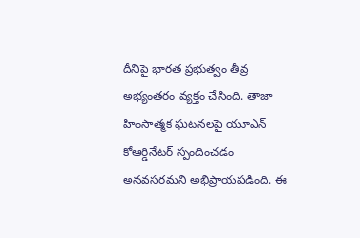దీనిపై భారత ప్రభుత్వం తీవ్ర అభ్యంతరం వ్యక్తం చేసింది. తాజా హింసాత్మక ఘటనలపై యూఎన్‌ కోఆర్డినేటర్‌ స్పందించడం అనవసరమని అభిప్రాయపడింది. ఈ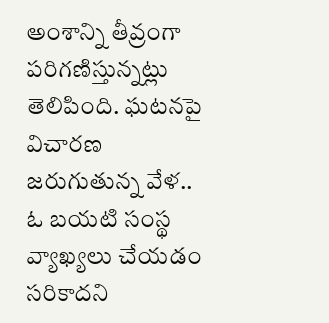అంశాన్ని తీవ్రంగా పరిగణిస్తున్నట్లు తెలిపింది. ఘటనపై విచారణ జరుగుతున్న వేళ.. ఓ బయటి సంస్థ వ్యాఖ్యలు చేయడం సరికాదని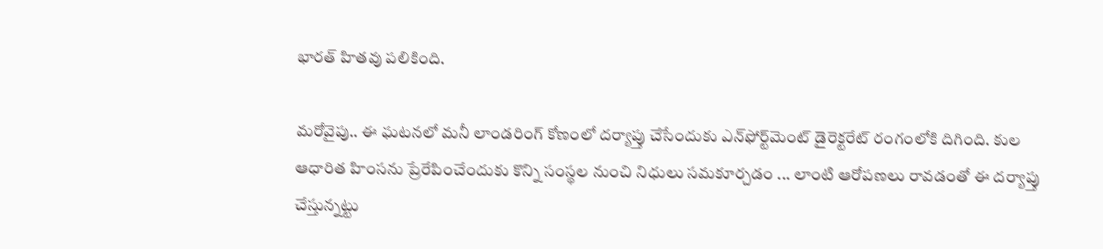భారత్‌ హితవు పలికింది.

మరోవైపు.. ఈ ఘటనలో మనీ లాండరింగ్ కోణంలో దర్యాప్తు చేసేందుకు ఎన్‌ఫోర్ట్‌మెంట్‌ డైరెక్టరేట్‌ రంగంలోకి దిగింది. కుల ఆధారిత హింసను ప్రేరేపించేందుకు కొన్ని సంస్థల నుంచి నిధులు సమకూర్చడం ... లాంటి ఆరోపణలు రావడంతో ఈ దర్యాప్తు చేస్తున్నట్టు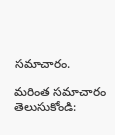సమాచారం.

మరింత సమాచారం తెలుసుకోండి: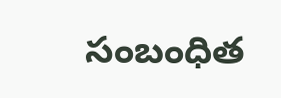సంబంధిత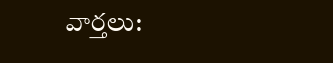వార్తలు: